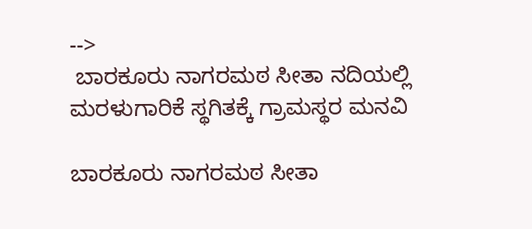-->
 ಬಾರಕೂರು ನಾಗರಮಠ ಸೀತಾ ನದಿಯಲ್ಲಿ ಮರಳುಗಾರಿಕೆ ಸ್ಥಗಿತಕ್ಕೆ ಗ್ರಾಮಸ್ಥರ ಮನವಿ

ಬಾರಕೂರು ನಾಗರಮಠ ಸೀತಾ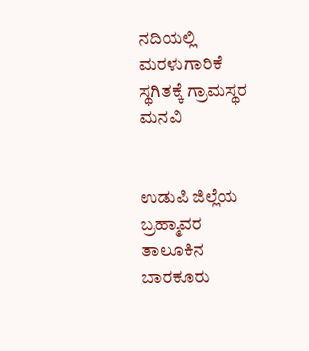ನದಿಯಲ್ಲಿ ಮರಳುಗಾರಿಕೆ ಸ್ಥಗಿತಕ್ಕೆ ಗ್ರಾಮಸ್ಥರ ಮನವಿ


ಉಡುಪಿ ಜಿಲ್ಲೆಯ ಬ್ರಹ್ಮಾವರ ತಾಲೂಕಿನ ಬಾರಕೂರು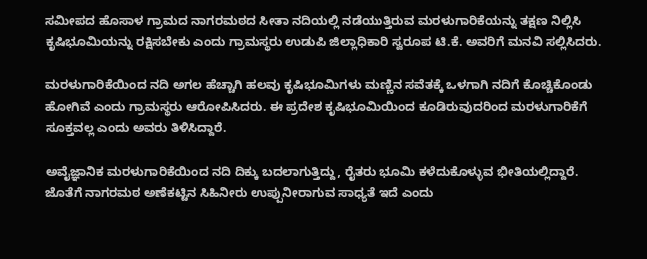ಸಮೀಪದ ಹೊಸಾಳ ಗ್ರಾಮದ ನಾಗರಮಠದ ಸೀತಾ ನದಿಯಲ್ಲಿ ನಡೆಯುತ್ತಿರುವ ಮರಳುಗಾರಿಕೆಯನ್ನು ತಕ್ಷಣ ನಿಲ್ಲಿಸಿ ಕೃಷಿಭೂಮಿಯನ್ನು ರಕ್ಷಿಸಬೇಕು ಎಂದು ಗ್ರಾಮಸ್ಥರು ಉಡುಪಿ ಜಿಲ್ಲಾಧಿಕಾರಿ ಸ್ವರೂಪ ಟಿ.ಕೆ. ಅವರಿಗೆ ಮನವಿ ಸಲ್ಲಿಸಿದರು.

ಮರಳುಗಾರಿಕೆಯಿಂದ ನದಿ ಅಗಲ ಹೆಚ್ಚಾಗಿ ಹಲವು ಕೃಷಿಭೂಮಿಗಳು ಮಣ್ಣಿನ ಸವೆತಕ್ಕೆ ಒಳಗಾಗಿ ನದಿಗೆ ಕೊಚ್ಚಿಕೊಂಡು ಹೋಗಿವೆ ಎಂದು ಗ್ರಾಮಸ್ಥರು ಆರೋಪಿಸಿದರು. ಈ ಪ್ರದೇಶ ಕೃಷಿಭೂಮಿಯಿಂದ ಕೂಡಿರುವುದರಿಂದ ಮರಳುಗಾರಿಕೆಗೆ ಸೂಕ್ತವಲ್ಲ ಎಂದು ಅವರು ತಿಳಿಸಿದ್ದಾರೆ.

ಅವೈಜ್ಞಾನಿಕ ಮರಳುಗಾರಿಕೆಯಿಂದ ನದಿ ದಿಕ್ಕು ಬದಲಾಗುತ್ತಿದ್ದು, ರೈತರು ಭೂಮಿ ಕಳೆದುಕೊಳ್ಳುವ ಭೀತಿಯಲ್ಲಿದ್ದಾರೆ. ಜೊತೆಗೆ ನಾಗರಮಠ ಅಣೆಕಟ್ಟಿನ ಸಿಹಿನೀರು ಉಪ್ಪುನೀರಾಗುವ ಸಾಧ್ಯತೆ ಇದೆ ಎಂದು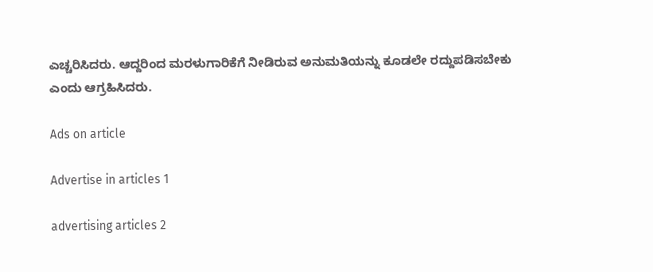ಎಚ್ಚರಿಸಿದರು. ಆದ್ದರಿಂದ ಮರಳುಗಾರಿಕೆಗೆ ನೀಡಿರುವ ಅನುಮತಿಯನ್ನು ಕೂಡಲೇ ರದ್ದುಪಡಿಸಬೇಕು ಎಂದು ಆಗ್ರಹಿಸಿದರು.

Ads on article

Advertise in articles 1

advertising articles 2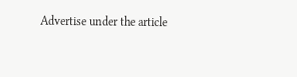Advertise under the article